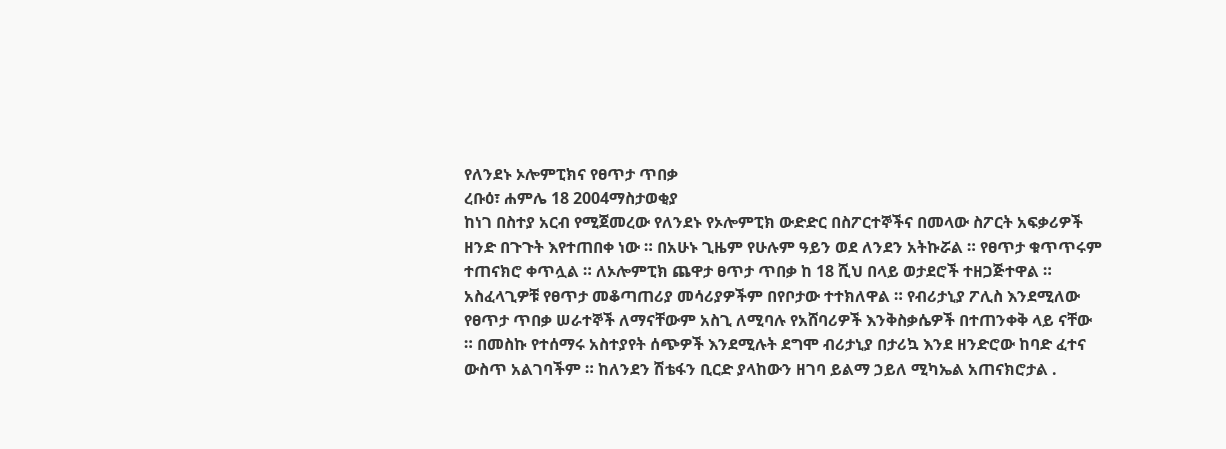የለንደኑ ኦሎምፒክና የፀጥታ ጥበቃ
ረቡዕ፣ ሐምሌ 18 2004ማስታወቂያ
ከነገ በስተያ አርብ የሚጀመረው የለንደኑ የኦሎምፒክ ውድድር በስፖርተኞችና በመላው ስፖርት አፍቃሪዎች ዘንድ በጉጉት እየተጠበቀ ነው ። በአሁኑ ጊዜም የሁሉም ዓይን ወደ ለንደን አትኩሯል ። የፀጥታ ቁጥጥሩም ተጠናክሮ ቀጥሏል ። ለኦሎምፒክ ጨዋታ ፀጥታ ጥበቃ ከ 18 ሺህ በላይ ወታደሮች ተዘጋጅተዋል ። አስፈላጊዎቹ የፀጥታ መቆጣጠሪያ መሳሪያዎችም በየቦታው ተተክለዋል ። የብሪታኒያ ፖሊስ እንደሚለው የፀጥታ ጥበቃ ሠራተኞች ለማናቸውም አስጊ ለሚባሉ የአሸባሪዎች እንቅስቃሴዎች በተጠንቀቅ ላይ ናቸው ። በመስኩ የተሰማሩ አስተያየት ሰጭዎች እንደሚሉት ደግሞ ብሪታኒያ በታሪኳ እንደ ዘንድሮው ከባድ ፈተና ውስጥ አልገባችም ። ከለንደን ሽቴፋን ቢርድ ያላከውን ዘገባ ይልማ ኃይለ ሚካኤል አጠናክሮታል .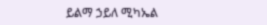ይልማ ኃይለ ሚካኤል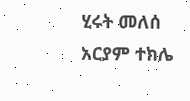ሂሩት መለሰ
አርያም ተክሌ